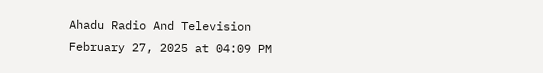Ahadu Radio And Television
February 27, 2025 at 04:09 PM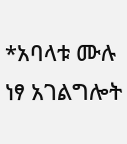*አባላቱ ሙሉ ነፃ አገልግሎት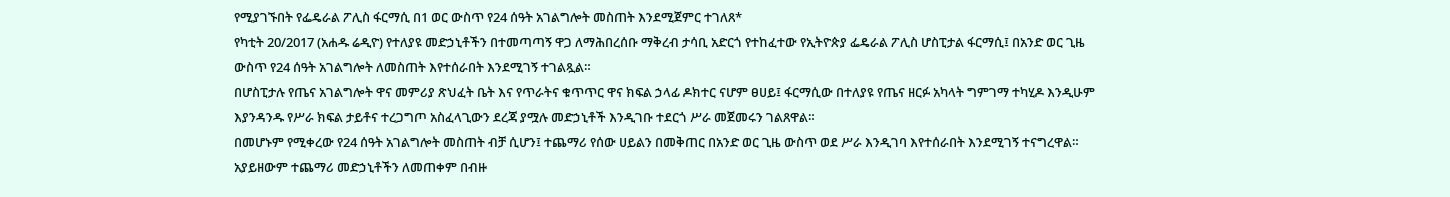የሚያገኙበት የፌዴራል ፖሊስ ፋርማሲ በ1 ወር ውስጥ የ24 ሰዓት አገልግሎት መስጠት እንደሚጀምር ተገለጸ*
የካቲት 20/2017 (አሐዱ ሬዲዮ) የተለያዩ መድኃኒቶችን በተመጣጣኝ ዋጋ ለማሕበረሰቡ ማቅረብ ታሳቢ አድርጎ የተከፈተው የኢትዮጵያ ፌዴራል ፖሊስ ሆስፒታል ፋርማሲ፤ በአንድ ወር ጊዜ ውስጥ የ24 ሰዓት አገልግሎት ለመስጠት እየተሰራበት እንደሚገኝ ተገልጿል።
በሆስፒታሉ የጤና አገልግሎት ዋና መምሪያ ጽህፈት ቤት እና የጥራትና ቁጥጥር ዋና ክፍል ኃላፊ ዶክተር ናሆም ፀሀይ፤ ፋርማሲው በተለያዩ የጤና ዘርፉ አካላት ግምገማ ተካሂዶ እንዲሁም እያንዳንዱ የሥራ ክፍል ታይቶና ተረጋግጦ አስፈላጊውን ደረጃ ያሟሉ መድኃኒቶች እንዲገቡ ተደርጎ ሥራ መጀመሩን ገልጸዋል።
በመሆኑም የሚቀረው የ24 ሰዓት አገልግሎት መስጠት ብቻ ሲሆን፤ ተጨማሪ የሰው ሀይልን በመቅጠር በአንድ ወር ጊዜ ውስጥ ወደ ሥራ እንዲገባ እየተሰራበት እንደሚገኝ ተናግረዋል።
አያይዘውም ተጨማሪ መድኃኒቶችን ለመጠቀም በብዙ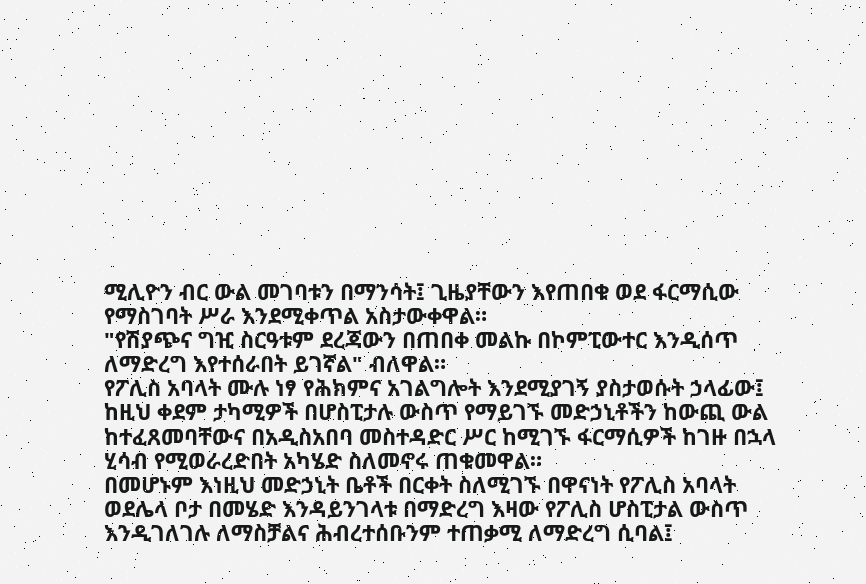ሚሊዮን ብር ውል መገባቱን በማንሳት፤ ጊዜያቸውን እየጠበቁ ወደ ፋርማሲው የማስገባት ሥራ እንደሚቀጥል አስታውቀዋል።
"የሽያጭና ግዢ ስርዓቱም ደረጃውን በጠበቀ መልኩ በኮምፒውተር እንዲሰጥ ለማድረግ እየተሰራበት ይገኛል" ብለዋል።
የፖሊስ አባላት ሙሉ ነፃ የሕክምና አገልግሎት እንደሚያገኝ ያስታወሱት ኃላፊው፤ ከዚህ ቀደም ታካሚዎች በሆስፒታሉ ውስጥ የማይገኙ መድኃኒቶችን ከውጪ ውል ከተፈጸመባቸውና በአዲስአበባ መስተዳድር ሥር ከሚገኙ ፋርማሲዎች ከገዙ በኋላ ሂሳብ የሚወራረድበት አካሄድ ስለመኖሩ ጠቁመዋል።
በመሆኑም እነዚህ መድኃኒት ቤቶች በርቀት ስለሚገኙ በዋናነት የፖሊስ አባላት ወደሌላ ቦታ በመሄድ እንዳይንገላቱ በማድረግ እዛው የፖሊስ ሆስፒታል ውስጥ እንዲገለገሉ ለማስቻልና ሕብረተሰቡንም ተጠቃሚ ለማድረግ ሲባል፤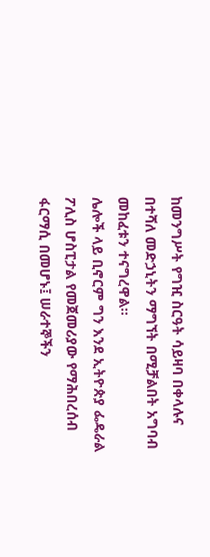ከመንግሥት የግዢ ስርዓት ሳይዛባ በቀላሉና በተሻለ መድኃኒትን ማግኘት በሚቻልበት አግባብ መከፈቱን ተናግረዋል።
ሌሎች ላይ ቢኖርም ግን እንደ ኢትዮጵያ ፌዴራል ፖሊስ ሆስፒታል የመጀመሪያው የማሕበረሰብ ፋርማሲ በመሆኑ፤ ሠራተኞችን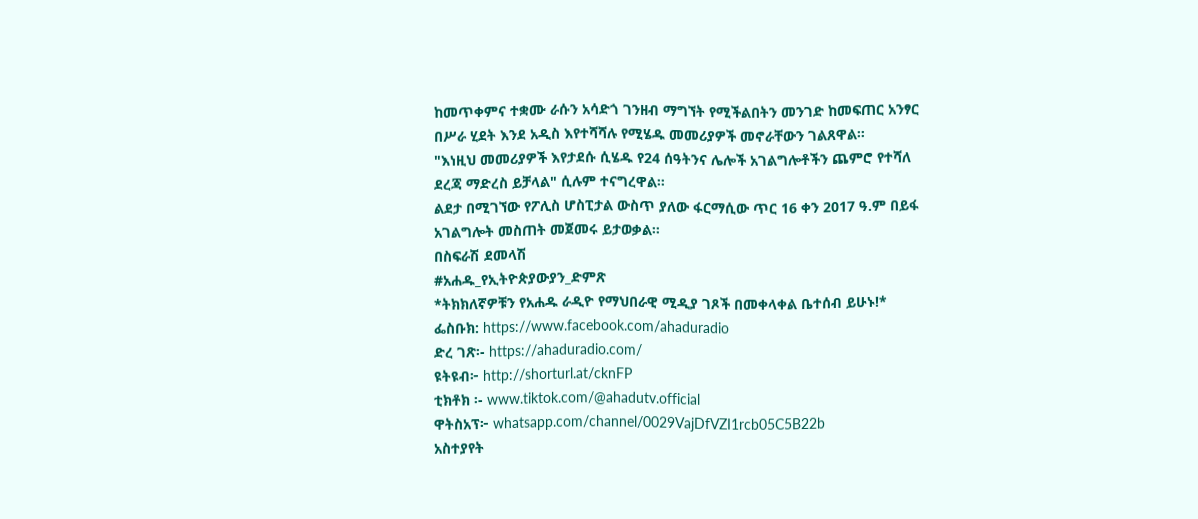ከመጥቀምና ተቋሙ ራሱን አሳድጎ ገንዘብ ማግኘት የሚችልበትን መንገድ ከመፍጠር አንፃር በሥራ ሂደት እንደ አዲስ እየተሻሻሉ የሚሄዱ መመሪያዎች መኖራቸውን ገልጸዋል።
"እነዚህ መመሪያዎች እየታደሱ ሲሄዱ የ24 ሰዓትንና ሌሎች አገልግሎቶችን ጨምሮ የተሻለ ደረጃ ማድረስ ይቻላል" ሲሉም ተናግረዋል።
ልደታ በሚገኘው የፖሊስ ሆስፒታል ውስጥ ያለው ፋርማሲው ጥር 16 ቀን 2017 ዓ.ም በይፋ አገልግሎት መስጠት መጀመሩ ይታወቃል።
በስፍራሽ ደመላሽ
#አሐዱ_የኢትዮጵያውያን_ድምጽ
*ትክክለኛዎቹን የአሐዱ ራዲዮ የማህበራዊ ሚዲያ ገጾች በመቀላቀል ቤተሰብ ይሁኑ!*
ፌስቡክ: https://www.facebook.com/ahaduradio
ድረ ገጽ፡- https://ahaduradio.com/
ዩትዩብ፦ http://shorturl.at/cknFP
ቲክቶክ ፡- www.tiktok.com/@ahadutv.official
ዋትስአፕ፦ whatsapp.com/channel/0029VajDfVZI1rcb05C5B22b
አስተያየት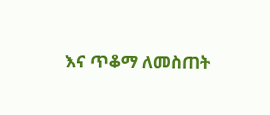እና ጥቆማ ለመስጠት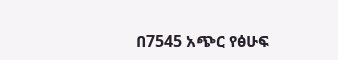በ7545 አጭር የፅሁፍ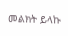መልክት ይላኩ